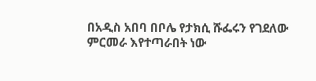በአዲስ አበባ በቦሌ የታክሲ ሹፌሩን የገደለው ምርመራ እየተጣራበት ነው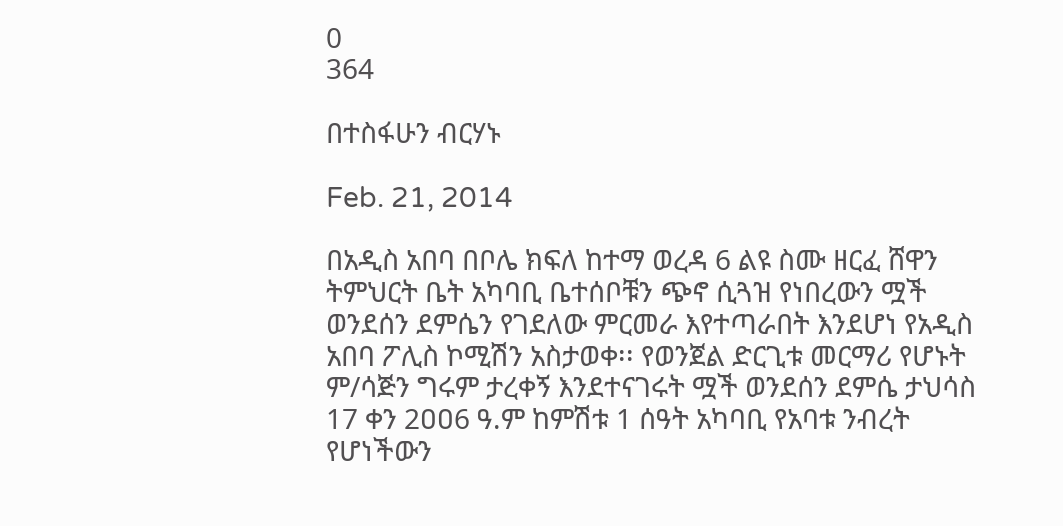0
364

በተስፋሁን ብርሃኑ

Feb. 21, 2014

በአዲስ አበባ በቦሌ ክፍለ ከተማ ወረዳ 6 ልዩ ስሙ ዘርፈ ሸዋን ትምህርት ቤት አካባቢ ቤተሰቦቹን ጭኖ ሲጓዝ የነበረውን ሟች ወንደሰን ደምሴን የገደለው ምርመራ እየተጣራበት እንደሆነ የአዲስ አበባ ፖሊስ ኮሚሽን አስታወቀ፡፡ የወንጀል ድርጊቱ መርማሪ የሆኑት ም/ሳጅን ግሩም ታረቀኝ እንደተናገሩት ሟች ወንደሰን ደምሴ ታህሳስ 17 ቀን 2ዐዐ6 ዓ.ም ከምሽቱ 1 ሰዓት አካባቢ የአባቱ ንብረት የሆነችውን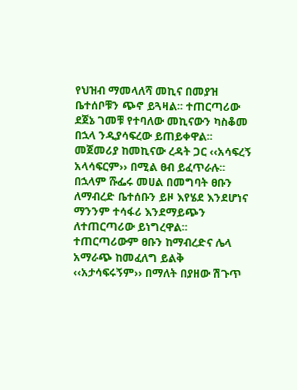የህዝብ ማመላለሻ መኪና በመያዝ ቤተሰቦቹን ጭኖ ይጓዛል፡፡ ተጠርጣሪው ደጀኔ ገመቹ የተባለው መኪናውን ካስቆመ በኋላ ንዲያሳፍረው ይጠይቀዋል፡፡ መጀመሪያ ከመኪናው ረዳት ጋር ‹‹አሳፍረኝ አላሳፍርም›› በሚል ፀብ ይፈጥራሉ፡፡ በኋላም ሹፌሩ መሀል በመግባት ፀቡን ለማብረድ ቤተሰቡን ይዞ እየሄደ እንደሆነና ማንንም ተሳፋሪ እንደማይጭን ለተጠርጣሪው ይነግረዋል፡፡ ተጠርጣሪውም ፀቡን ከማብረድና ሌላ አማራጭ ከመፈለግ ይልቅ ‹‹አታሳፍሩኝም›› በማለት በያዘው ሽጉጥ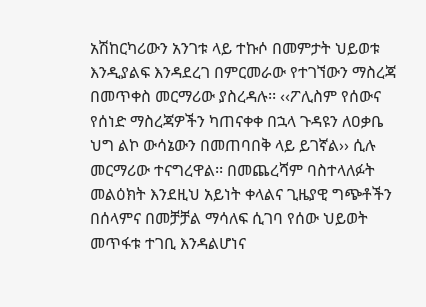አሽከርካሪውን አንገቱ ላይ ተኩሶ በመምታት ህይወቱ እንዲያልፍ እንዳደረገ በምርመራው የተገኘውን ማስረጃ በመጥቀስ መርማሪው ያስረዳሉ፡፡ ‹‹ፖሊስም የሰውና የሰነድ ማስረጃዎችን ካጠናቀቀ በኋላ ጉዳዩን ለዐቃቤ ህግ ልኮ ውሳኔውን በመጠባበቅ ላይ ይገኛል›› ሲሉ መርማሪው ተናግረዋል፡፡ በመጨረሻም ባስተላለፉት መልዕክት እንደዚህ አይነት ቀላልና ጊዜያዊ ግጭቶችን በሰላምና በመቻቻል ማሳለፍ ሲገባ የሰው ህይወት መጥፋቱ ተገቢ እንዳልሆነና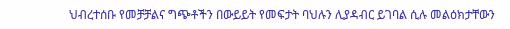ህብረተሰቡ የመቻቻልና ግጭቶችን በውይይት የመፍታት ባህሉን ሊያዳብር ይገባል ሲሉ መልዕክታቸውን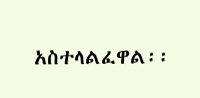አስተላልፈዋል፡፡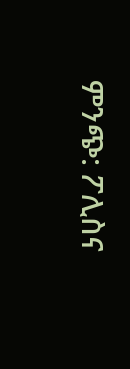ምንጭ: ፖሊስና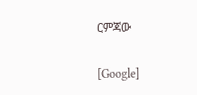ርምጃው

[Google]